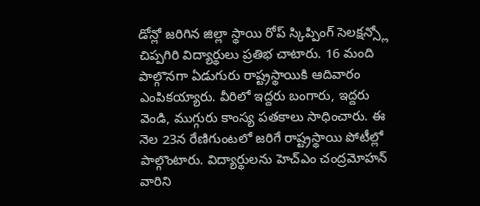డోన్లో జరిగిన జిల్లా స్థాయి రోప్ స్కిప్పింగ్ సెలక్షన్స్లో చిప్పగిరి విద్యార్థులు ప్రతిభ చాటారు. 16 మంది పాల్గొనగా ఏడుగురు రాష్ట్రస్థాయికి ఆదివారం ఎంపికయ్యారు. వీరిలో ఇద్దరు బంగారు, ఇద్దరు వెండి, ముగ్గురు కాంస్య పతకాలు సాధించారు. ఈ నెల 23న రేణిగుంటలో జరిగే రాష్ట్రస్థాయి పోటీల్లో పాల్గొంటారు. విద్యార్థులను హెచ్ఎం చంద్రమోహన్ వారిని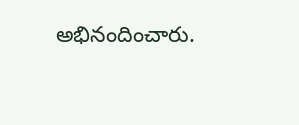అభినందించారు.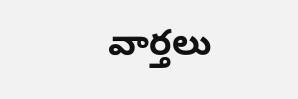వార్తలు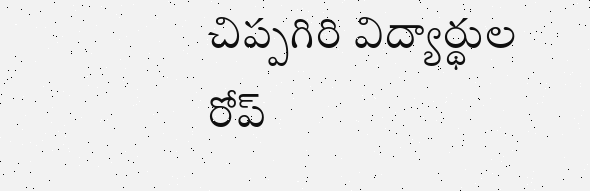చిప్పగిరి విద్యార్థుల రోప్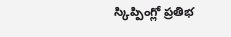స్కిప్పింగ్లో ప్రతిభ